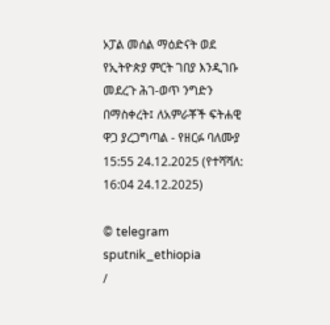ኦፓል መሰል ማዕድናት ወደ የኢትዮጵያ ምርት ገበያ እንዲገቡ መደረጉ ሕገ-ወጥ ንግድን በማስቀረት፤ ለአምራቾች ፍትሐዊ ዋጋ ያረጋግጣል - የዘርፉ ባለሙያ
15:55 24.12.2025 (የተሻሻለ: 16:04 24.12.2025)

© telegram sputnik_ethiopia
/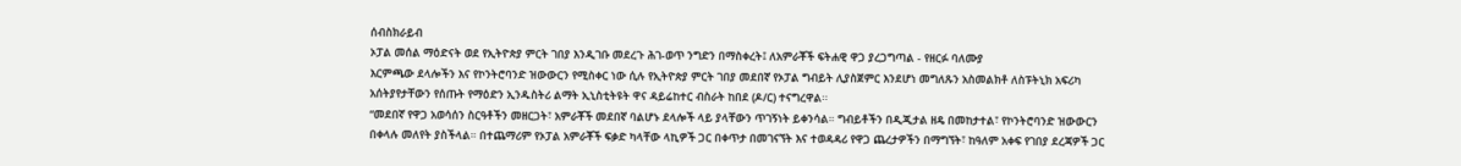ሰብስክራይብ
ኦፓል መሰል ማዕድናት ወደ የኢትዮጵያ ምርት ገበያ እንዲገቡ መደረጉ ሕገ-ወጥ ንግድን በማስቀረት፤ ለአምራቾች ፍትሐዊ ዋጋ ያረጋግጣል - የዘርፉ ባለሙያ
እርምጫው ደላሎችን እና የኮንትሮባንድ ዝውውርን የሚስቀር ነው ሲሉ የኢትዮጵያ ምርት ገበያ መደበኛ የኦፓል ግብይት ሊያስጀምር እንደሆነ መግለጹን አስመልክቶ ለስፑትኒክ አፍሪካ አሰትያየታቸውን የሰጡት የማዕድን ኢንዱስትሪ ልማት ኢኒስቲትዩት ዋና ዳይሬከተር ብስራት ከበደ (ዶ/ር) ተናግረዋል፡፡
“መደበኛ የዋጋ አወሳሰን ስርዓቶችን መዘርጋት፣ አምራቾች መደበኛ ባልሆኑ ደላሎች ላይ ያላቸውን ጥገኝነት ይቀንሳል። ግብይቶችን በዲጂታል ዘዴ በመከታተል፣ የኮንትሮባንድ ዝውውርን በቀላሉ መለየት ያስችላል። በተጨማሪም የኦፓል አምራቾች ፍቃድ ካላቸው ላኪዎች ጋር በቀጥታ በመገናኘት እና ተወዳዳሪ የዋጋ ጨረታዎችን በማግኘት፣ ከዓለም አቀፍ የገበያ ደረጃዎች ጋር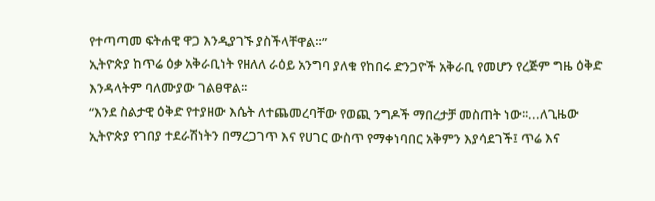የተጣጣመ ፍትሐዊ ዋጋ እንዲያገኙ ያስችላቸዋል።”
ኢትዮጵያ ከጥሬ ዕቃ አቅራቢነት የዘለለ ራዕይ አንግባ ያለቁ የከበሩ ድንጋዮች አቅራቢ የመሆን የረጅም ግዜ ዕቅድ እንዳላትም ባለሙያው ገልፀዋል፡፡
“እንደ ስልታዊ ዕቅድ የተያዘው እሴት ለተጨመረባቸው የወጪ ንግዶች ማበረታቻ መስጠት ነው፡፡...ለጊዜው ኢትዮጵያ የገበያ ተደራሽነትን በማረጋገጥ እና የሀገር ውስጥ የማቀነባበር አቅምን እያሳደገች፤ ጥሬ እና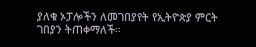ያለቁ ኦፓሎችን ለመገበያየት የኢትዮጵያ ምርት ገበያን ትጠቀማለች።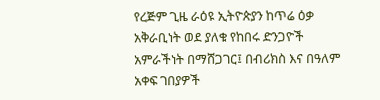የረጅም ጊዜ ራዕዩ ኢትዮጵያን ከጥሬ ዕቃ አቅራቢነት ወደ ያለቁ የከበሩ ድንጋዮች አምራችነት በማሸጋገር፤ በብሪክስ እና በዓለም አቀፍ ገበያዎች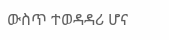ውስጥ ተወዳዳሪ ሆና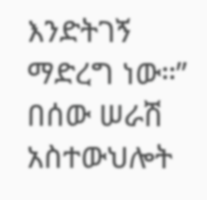እንድትገኝ ማድረግ ነው።”
በሰው ሠራሽ አስተውህሎት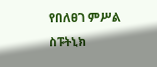የበለፀገ ምሥል
ስፑትኒክ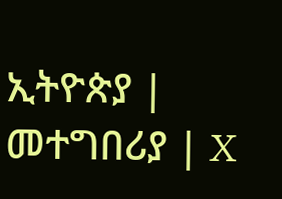ኢትዮጵያ | መተግበሪያ | X